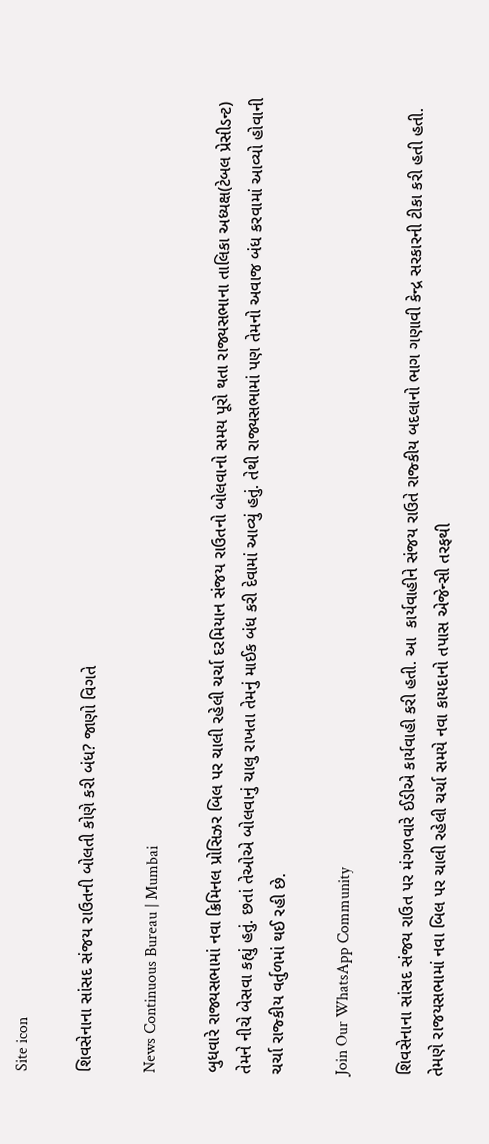Site icon

શિવસેનાના સાંસદ સંજય રાઉતની બોલતી કોણે કરી બંધ? જાણો વિગતે

News Continuous Bureau | Mumbai

બુધવારે રાજ્યસભામાં નવા ક્રિમિનલ પ્રોસિઝર બિલ પર ચાલી રહેલી ચર્ચા દરમિયાન સંજય રાઉતનો બોલવાનો સમય પૂરો થતા રાજ્યસભાના તાલિકા અધ્યક્ષ(ટેબલ પ્રેસીડન્ટ) તેમને નીચે બેસવા કહ્યું હતું. છતાં તેઓએ બોલવાનું ચાલુ રાખતા તેમનું માઈક બંધ કરી દેવામાં આવ્યું હતું. તેથી રાજ્યસભામાં પણ તેમનો અવાજ બંધ કરવામાં આવ્યો હોવાની ચર્ચા રાજ્કીય વર્તુળમાં થઈ રહી છે.

Join Our WhatsApp Community

શિવસેનાના સાંસદ સંજય રાઉત પર મંગળવારે ઈડીએ કાર્યવાહી કરી હતી. આ  કાર્યવાહીને સંજય રાઉતે રાજ્કીય બદલાનો ભાગ ગણાવી કેન્દ્ર સરકારની ટીકા કરી હતી હતી. તેમણે રાજયસભામાં નવા બિલ પર ચાલી રહેલી ચર્ચા સમયે નવા કાયદાનો તપાસ એજેન્સી તરફથી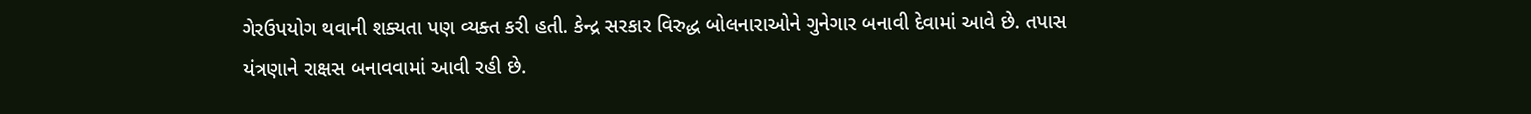ગેરઉપયોગ થવાની શક્યતા પણ વ્યક્ત કરી હતી. કેન્દ્ર સરકાર વિરુદ્ધ બોલનારાઓને ગુનેગાર બનાવી દેવામાં આવે છે. તપાસ યંત્રણાને રાક્ષસ બનાવવામાં આવી રહી છે.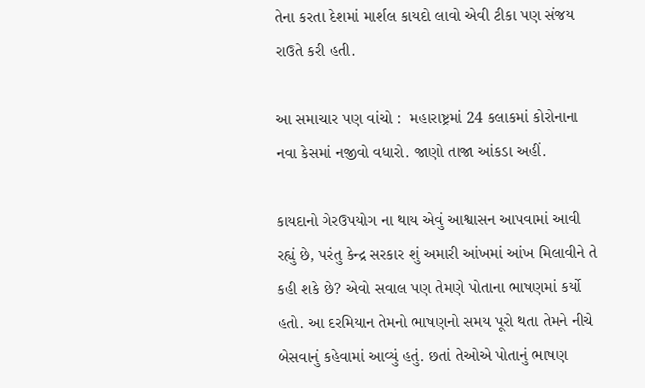તેના કરતા દેશમાં માર્શલ કાયદો લાવો એવી ટીકા પણ સંજય રાઉતે કરી હતી.

આ સમાચાર પણ વાંચો :  મહારાષ્ટ્રમાં 24 કલાકમાં કોરોનાના નવા કેસમાં નજીવો વધારો. જાણો તાજા આંકડા અહીં.

કાયદાનો ગેરઉપયોગ ના થાય એવું આશ્વાસન આપવામાં આવી રહ્યું છે, પરંતુ કેન્દ્ર સરકાર શું અમારી આંખમાં આંખ મિલાવીને તે કહી શકે છે? એવો સવાલ પણ તેમણે પોતાના ભાષણમાં કર્યો હતો. આ દરમિયાન તેમનો ભાષણનો સમય પૂરો થતા તેમને નીચે બેસવાનું કહેવામાં આવ્યું હતું. છતાં તેઓએ પોતાનું ભાષણ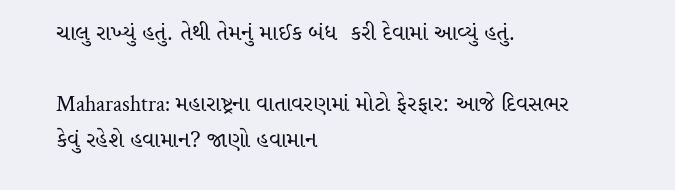ચાલુ રાખ્યું હતું. તેથી તેમનું માઈક બંધ  કરી દેવામાં આવ્યું હતું.

Maharashtra: મહારાષ્ટ્રના વાતાવરણમાં મોટો ફેરફાર: આજે દિવસભર કેવું રહેશે હવામાન? જાણો હવામાન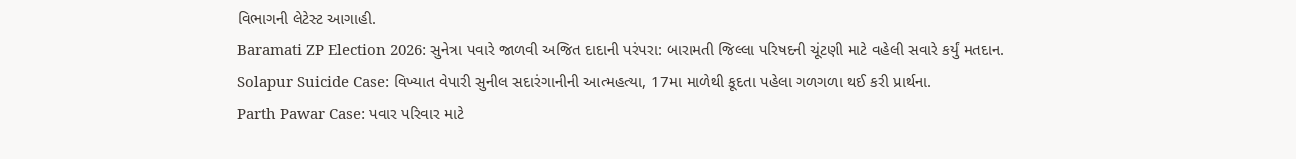વિભાગની લેટેસ્ટ આગાહી.
Baramati ZP Election 2026: સુનેત્રા પવારે જાળવી અજિત દાદાની પરંપરા: બારામતી જિલ્લા પરિષદની ચૂંટણી માટે વહેલી સવારે કર્યું મતદાન.
Solapur Suicide Case: વિખ્યાત વેપારી સુનીલ સદારંગાનીની આત્મહત્યા, 17મા માળેથી કૂદતા પહેલા ગળગળા થઈ કરી પ્રાર્થના.
Parth Pawar Case: પવાર પરિવાર માટે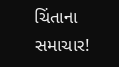ચિંતાના સમાચાર!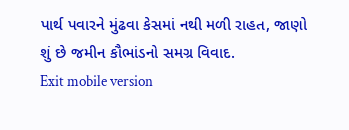પાર્થ પવારને મુંઢવા કેસમાં નથી મળી રાહત, જાણો શું છે જમીન કૌભાંડનો સમગ્ર વિવાદ.
Exit mobile version